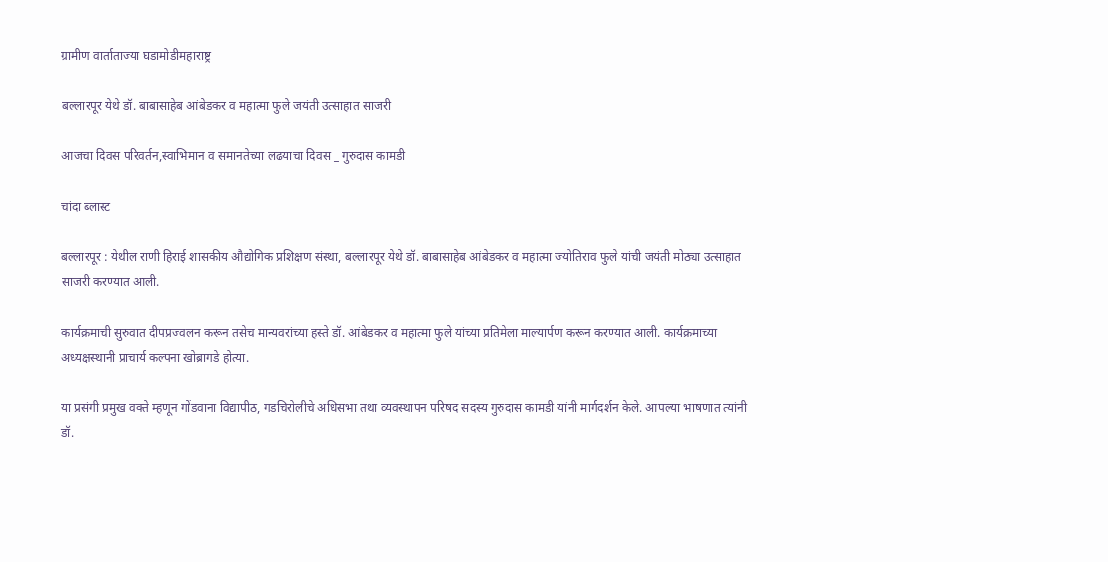ग्रामीण वार्ताताज्या घडामोडीमहाराष्ट्र

बल्लारपूर येथे डॉ. बाबासाहेब आंबेडकर व महात्मा फुले जयंती उत्साहात साजरी

आजचा दिवस परिवर्तन,स्वाभिमान व समानतेच्या लढयाचा दिवस _ गुरुदास कामडी

चांदा ब्लास्ट

बल्लारपूर : येथील राणी हिराई शासकीय औद्योगिक प्रशिक्षण संस्था, बल्लारपूर येथे डॉ. बाबासाहेब आंबेडकर व महात्मा ज्योतिराव फुले यांची जयंती मोठ्या उत्साहात साजरी करण्यात आली.

कार्यक्रमाची सुरुवात दीपप्रज्वलन करून तसेच मान्यवरांच्या हस्ते डॉ. आंबेडकर व महात्मा फुले यांच्या प्रतिमेला माल्यार्पण करून करण्यात आली. कार्यक्रमाच्या अध्यक्षस्थानी प्राचार्य कल्पना खोब्रागडे होत्या.

या प्रसंगी प्रमुख वक्ते म्हणून गोंडवाना विद्यापीठ, गडचिरोलीचे अधिसभा तथा व्यवस्थापन परिषद सदस्य गुरुदास कामडी यांनी मार्गदर्शन केले. आपल्या भाषणात त्यांनी डॉ.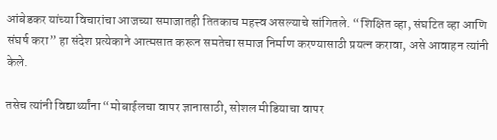आंबेडकर यांच्या विचारांचा आजच्या समाजातही तितकाच महत्त्व असल्याचे सांगितले. “शिक्षित व्हा, संघटित व्हा आणि संघर्ष करा” हा संदेश प्रत्येकाने आत्मसात करून समतेचा समाज निर्माण करण्यासाठी प्रयत्न करावा, असे आवाहन त्यांनी केले.

तसेच त्यांनी विद्यार्थ्यांना “मोबाईलचा वापर ज्ञानासाठी, सोशल मीडियाचा वापर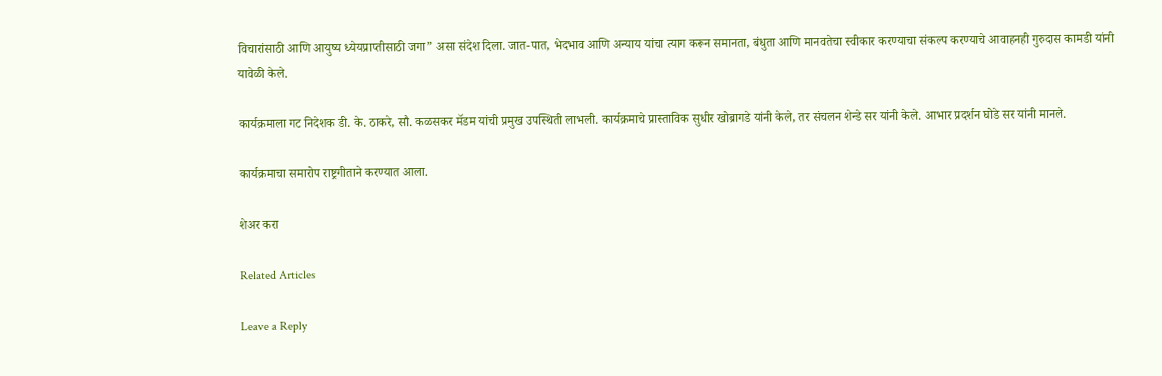विचारांसाठी आणि आयुष्य ध्येयप्राप्तीसाठी जगा” असा संदेश दिला. जात-पात, भेदभाव आणि अन्याय यांचा त्याग करून समानता, बंधुता आणि मानवतेचा स्वीकार करण्याचा संकल्प करण्याचे आवाहनही गुरुदास कामडी यांनी यावेळी केले.

कार्यक्रमाला गट निदेशक डी. के. ठाकरे, सौ. कळसकर मॅडम यांची प्रमुख उपस्थिती लाभली. कार्यक्रमाचे प्रास्ताविक सुधीर खोब्रागडे यांनी केले, तर संचलन शेन्डे सर यांनी केले. आभार प्रदर्शन घोडे सर यांनी मानले.

कार्यक्रमाचा समारोप राष्ट्रगीताने करण्यात आला.

शेअर करा

Related Articles

Leave a Reply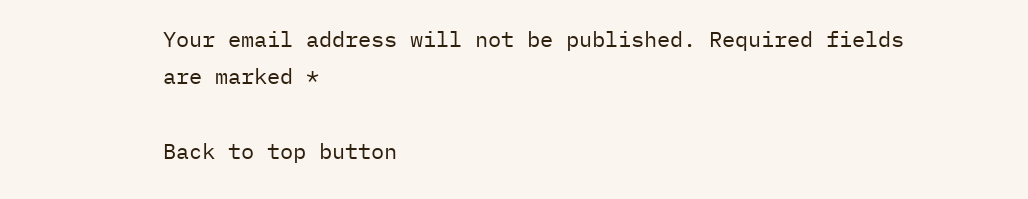Your email address will not be published. Required fields are marked *

Back to top button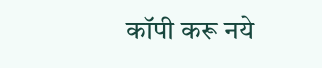कॉपी करू नये